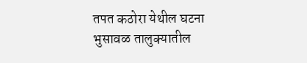तपत कठोरा येथील घटना
भुसावळ तालुक्यातील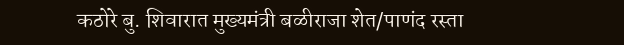कठोरे बु. शिवारात मुख्यमंत्री बळीराजा शेत/पाणंद रस्ता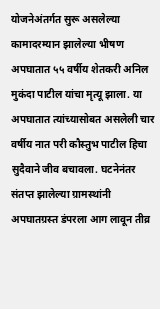योजनेअंतर्गत सुरू असलेल्या कामादरम्यान झालेल्या भीषण अपघातात ५५ वर्षीय शेतकरी अनिल मुकंदा पाटील यांचा मृत्यू झाला. या अपघातात त्यांच्यासोबत असलेली चार वर्षीय नात परी कौस्तुभ पाटील हिचा सुदैवाने जीव बचावला. घटनेनंतर संतप्त झालेल्या ग्रामस्थांनी अपघातग्रस्त डंपरला आग लावून तीव्र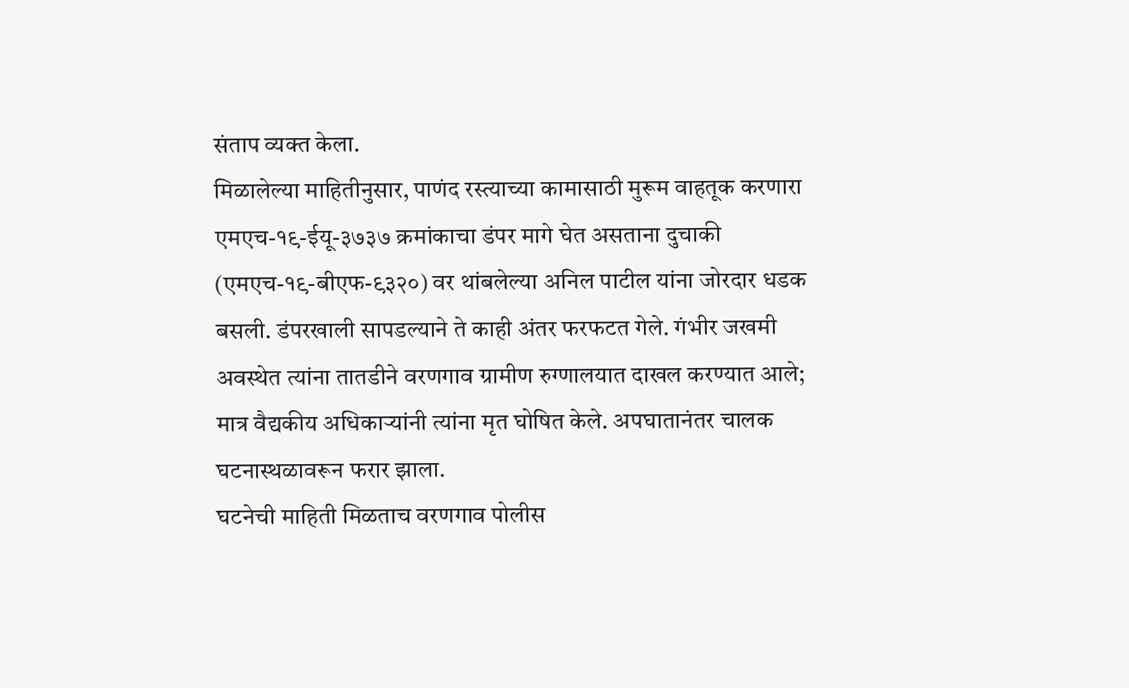संताप व्यक्त केला.
मिळालेल्या माहितीनुसार, पाणंद रस्त्याच्या कामासाठी मुरूम वाहतूक करणारा एमएच-१९-ईयू-३७३७ क्रमांकाचा डंपर मागे घेत असताना दुचाकी (एमएच-१९-बीएफ-९३२०) वर थांबलेल्या अनिल पाटील यांना जोरदार धडक बसली. डंपरखाली सापडल्याने ते काही अंतर फरफटत गेले. गंभीर जखमी अवस्थेत त्यांना तातडीने वरणगाव ग्रामीण रुग्णालयात दाखल करण्यात आले; मात्र वैद्यकीय अधिकाऱ्यांनी त्यांना मृत घोषित केले. अपघातानंतर चालक घटनास्थळावरून फरार झाला.
घटनेची माहिती मिळताच वरणगाव पोलीस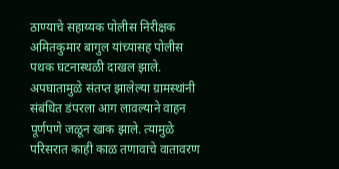ठाण्याचे सहाय्यक पोलीस निरीक्षक अमितकुमार बागुल यांच्यासह पोलीस पथक घटनास्थळी दाखल झाले. अपघातामुळे संतप्त झालेल्या ग्रामस्थांनी संबंधित डंपरला आग लावल्याने वाहन पूर्णपणे जळून खाक झाले. त्यामुळे परिसरात काही काळ तणावाचे वातावरण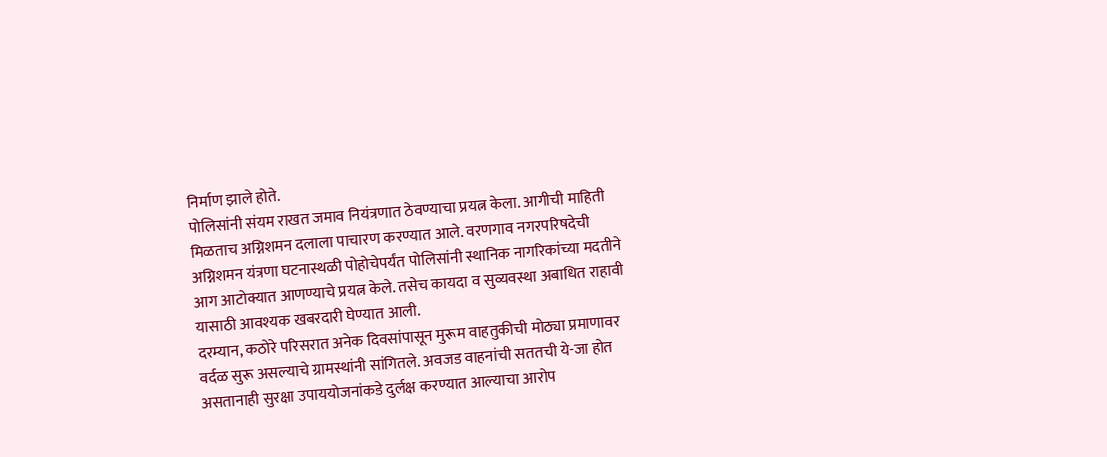निर्माण झाले होते.
पोलिसांनी संयम राखत जमाव नियंत्रणात ठेवण्याचा प्रयत्न केला. आगीची माहिती मिळताच अग्निशमन दलाला पाचारण करण्यात आले. वरणगाव नगरपरिषदेची अग्निशमन यंत्रणा घटनास्थळी पोहोचेपर्यंत पोलिसांनी स्थानिक नागरिकांच्या मदतीने आग आटोक्यात आणण्याचे प्रयत्न केले. तसेच कायदा व सुव्यवस्था अबाधित राहावी यासाठी आवश्यक खबरदारी घेण्यात आली.
दरम्यान, कठोरे परिसरात अनेक दिवसांपासून मुरूम वाहतुकीची मोठ्या प्रमाणावर वर्दळ सुरू असल्याचे ग्रामस्थांनी सांगितले. अवजड वाहनांची सततची ये-जा होत असतानाही सुरक्षा उपाययोजनांकडे दुर्लक्ष करण्यात आल्याचा आरोप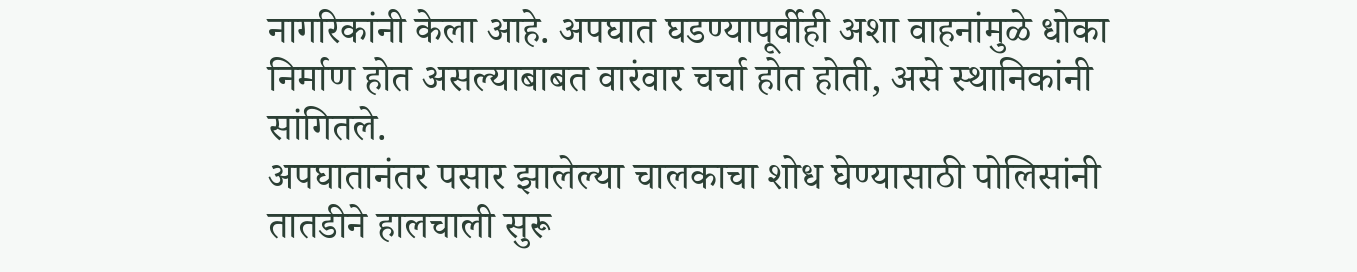नागरिकांनी केला आहे. अपघात घडण्यापूर्वीही अशा वाहनांमुळे धोका निर्माण होत असल्याबाबत वारंवार चर्चा होत होती, असे स्थानिकांनी सांगितले.
अपघातानंतर पसार झालेल्या चालकाचा शोध घेण्यासाठी पोलिसांनी तातडीने हालचाली सुरू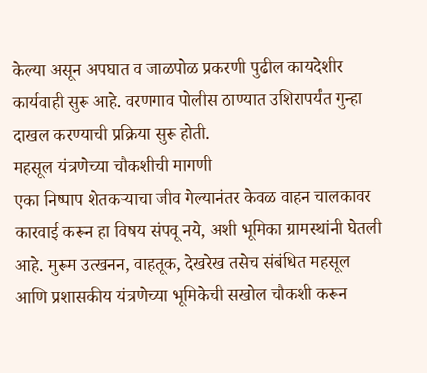केल्या असून अपघात व जाळपोळ प्रकरणी पुढील कायदेशीर कार्यवाही सुरू आहे. वरणगाव पोलीस ठाण्यात उशिरापर्यंत गुन्हा दाखल करण्याची प्रक्रिया सुरू होती.
महसूल यंत्रणेच्या चौकशीची मागणी
एका निष्पाप शेतकऱ्याचा जीव गेल्यानंतर केवळ वाहन चालकावर कारवाई करून हा विषय संपवू नये, अशी भूमिका ग्रामस्थांनी घेतली आहे. मुरूम उत्खनन, वाहतूक, देखरेख तसेच संबंधित महसूल आणि प्रशासकीय यंत्रणेच्या भूमिकेची सखोल चौकशी करून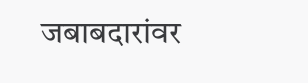जबाबदारांवर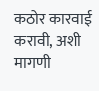कठोर कारवाई करावी, अशी मागणी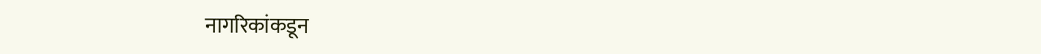नागरिकांकडून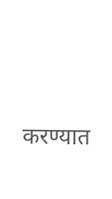करण्यात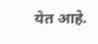येत आहे.